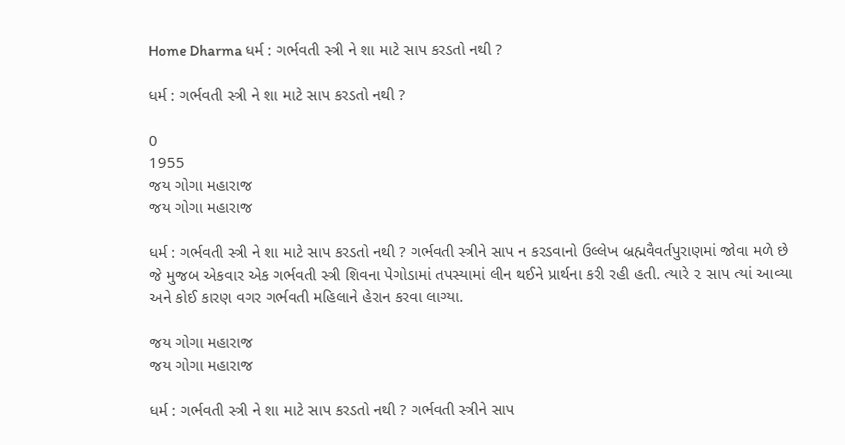Home Dharma ધર્મ : ગર્ભવતી સ્ત્રી ને શા માટે સાપ કરડતો નથી ?

ધર્મ : ગર્ભવતી સ્ત્રી ને શા માટે સાપ કરડતો નથી ?

0
1955
જય ગોગા મહારાજ
જય ગોગા મહારાજ

ધર્મ : ગર્ભવતી સ્ત્રી ને શા માટે સાપ કરડતો નથી ? ગર્ભવતી સ્ત્રીને સાપ ન કરડવાનો ઉલ્લેખ બ્રહ્મવૈવર્તપુરાણમાં જોવા મળે છે જે મુજબ એકવાર એક ગર્ભવતી સ્ત્રી શિવના પેગોડામાં તપસ્યામાં લીન થઈને પ્રાર્થના કરી રહી હતી. ત્યારે ૨ સાપ ત્યાં આવ્યા અને કોઈ કારણ વગર ગર્ભવતી મહિલાને હેરાન કરવા લાગ્યા.

જય ગોગા મહારાજ
જય ગોગા મહારાજ

ધર્મ : ગર્ભવતી સ્ત્રી ને શા માટે સાપ કરડતો નથી ? ગર્ભવતી સ્ત્રીને સાપ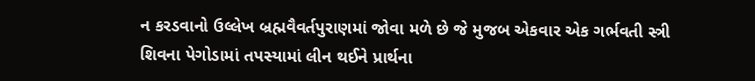ન કરડવાનો ઉલ્લેખ બ્રહ્મવૈવર્તપુરાણમાં જોવા મળે છે જે મુજબ એકવાર એક ગર્ભવતી સ્ત્રી શિવના પેગોડામાં તપસ્યામાં લીન થઈને પ્રાર્થના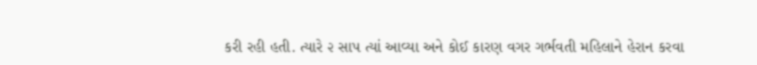કરી રહી હતી. ત્યારે ૨ સાપ ત્યાં આવ્યા અને કોઈ કારણ વગર ગર્ભવતી મહિલાને હેરાન કરવા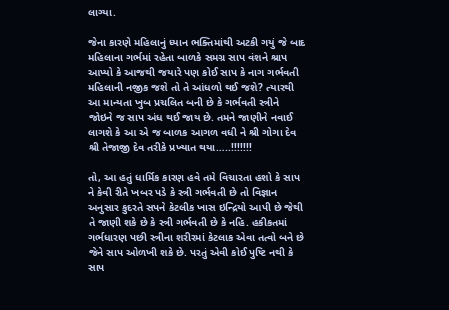લાગ્યા.

જેના કારણે મહિલાનું ધ્યાન ભક્તિમાંથી અટકી ગયું જે બાદ મહિલાના ગર્ભમાં રહેતા બાળકે સમગ્ર સાપ વંશને શ્રાપ આપ્યો કે આજથી જયારે પણ કોઈ સાપ કે નાગ ગર્ભવતી મહિલાની નજીક જશે તો તે આંધળો થઈ જશે? ત્યારથી આ માન્યતા ખુબ પ્રચલિત બની છે કે ગર્ભવતી સ્ત્રીને જોઇને જ સાપ અંધ થઈ જાય છે. તમને જાણીને નવાઈ લાગશે કે આ એ જ બાળક આગળ વધી ને શ્રી ગોગા દેવ શ્રી તેજાજી દેવ તરીકે પ્રખ્યાત થયા…..!!!!!!!

તો, આ હતું ધાર્મિક કારણ હવે તમે વિચારતા હશો કે સાપ ને કેવી રીતે ખબર પડે કે સ્ત્રી ગર્ભવતી છે તો વિજ્ઞાન અનુસાર કુદરતે સપને કેટલીક ખાસ ઇન્દ્રિયો આપી છે જેથી તે જાણી શકે છે કે સ્ત્રી ગર્ભવતી છે કે નહિ. હકીકતમાં ગર્ભધારણ પછી સ્ત્રીના શરીરમાં કેટલાક એવા તત્વો બને છે જેને સાપ ઓળખી શકે છે. પરતું એવી કોઈ પુષ્ટિ નથી કે સાપ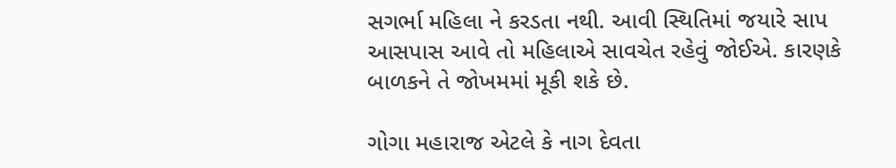સગર્ભા મહિલા ને કરડતા નથી. આવી સ્થિતિમાં જયારે સાપ આસપાસ આવે તો મહિલાએ સાવચેત રહેવું જોઈએ. કારણકે બાળકને તે જોખમમાં મૂકી શકે છે.

ગોગા મહારાજ એટલે કે નાગ દેવતા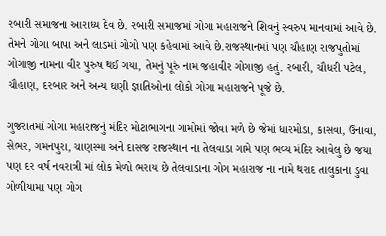રબારી સમાજના આરાધ્ય દેવ છે. રબારી સમાજમાં ગોગા મહારાજને શિવનું સ્વરુપ માનવામાં આવે છે. તેમને ગોગા બાપા અને લાડમાં ગોગો પણ કહેવામાં આવે છે.રાજસ્થાનમાં પણ ચૌહાણ રાજપુતોમાં ગોગાજી નામના વીર પુરુષ થઈ ગયા, તેમનું પૂરું નામ જહાવીર ગોગાજી હતું. રબારી, ચૌધરી પટેલ, ચૌહાણ, દરબાર અને અન્ય ઘણી જ્ઞાતિઓના લોકો ગોગા મહારાજને પૂજે છે.

ગુજરાતમાં ગોગા મહારાજનું મંદિર મોટાભાગના ગામોમાં જોવા મળે છે જેમાં ધારમોડા, કાસવા, ઉનાવા, સેભર, ગમનપુરા, ચાણસ્મા અને દાસજ રાજસ્થાન ના તેલવાડા ગામે પણ ભવ્ય મંદિર આવેલુ છે જયા પણ દર વર્ષ નવરાત્રી માં લોક મેળો ભરાય છે તેલવાડાના ગોગ મહારાજ ના નામે થરાદ તાલુકાના ડુવા ગોળીયામા પણ ગોગ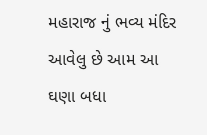મહારાજ નું ભવ્ય મંદિર આવેલુ છે આમ આ ઘણા બધા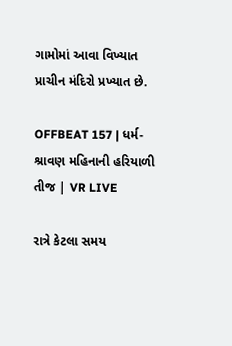ગામોમાં આવા વિખ્યાત પ્રાચીન મંદિરો પ્રખ્યાત છે.

OFFBEAT 157 | ધર્મ- શ્રાવણ મહિનાની હરિયાળી તીજ | VR LIVE

રાત્રે કેટલા સમય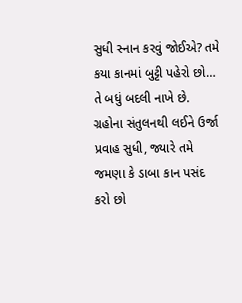સુધી સ્નાન કરવું જોઈએ? તમે કયા કાનમાં બુટ્ટી પહેરો છો… તે બધું બદલી નાખે છે. ગ્રહોના સંતુલનથી લઈને ઉર્જા પ્રવાહ સુધી, જ્યારે તમે જમણા કે ડાબા કાન પસંદ કરો છો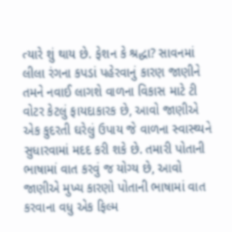ત્યારે શું થાય છે. ફેશન કે શ્રદ્ધા? સાવનમાં લીલા રંગના કપડાં પહેરવાનું કારણ જાણીને તમને નવાઈ લાગશે વાળના વિકાસ માટે ટી વોટર કેટલું ફાયદાકારક છે, આવો જાણીએ એક કુદરતી ઘરેલું ઉપાય જે વાળના સ્વાસ્થ્યને સુધારવામાં મદદ કરી શકે છે. તમારી પોતાની ભાષામાં વાત કરવું જ યોગ્ય છે, આવો જાણીએ મુખ્ય કારણો પોતાની ભાષામાં વાત કરવાના વધુ એક ફિલ્મ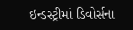ઇન્ડસ્ટ્રીમાં ડિવોર્સના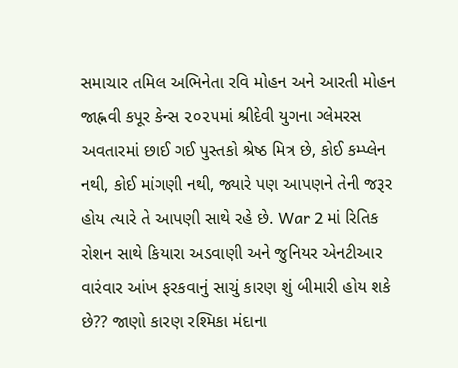સમાચાર તમિલ અભિનેતા રવિ મોહન અને આરતી મોહન જાહ્નવી કપૂર કેન્સ ૨૦૨૫માં શ્રીદેવી યુગના ગ્લેમરસ અવતારમાં છાઈ ગઈ પુસ્તકો શ્રેષ્ઠ મિત્ર છે, કોઈ કમ્પ્લેન નથી, કોઈ માંગણી નથી, જ્યારે પણ આપણને તેની જરૂર હોય ત્યારે તે આપણી સાથે રહે છે. War 2 માં રિતિક રોશન સાથે કિયારા અડવાણી અને જુનિયર એનટીઆર વારંવાર આંખ ફરકવાનું સાચું કારણ શું બીમારી હોય શકે છે?? જાણો કારણ રશ્મિકા મંદાના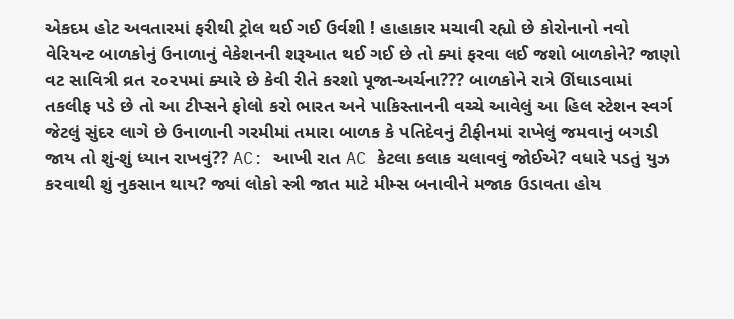એકદમ હોટ અવતારમાં ફરીથી ટ્રોલ થઈ ગઈ ઉર્વશી ! હાહાકાર મચાવી રહ્યો છે કોરોનાનો નવો વેરિયન્ટ બાળકોનું ઉનાળાનું વેકેશનની શરૂઆત થઈ ગઈ છે તો ક્યાં ફરવા લઈ જશો બાળકોને? જાણો વટ સાવિત્રી વ્રત ૨૦૨૫માં ક્યારે છે કેવી રીતે કરશો પૂજા-અર્ચના??? બાળકોને રાત્રે ઊંઘાડવામાં તકલીફ પડે છે તો આ ટીપ્સને ફોલો કરો ભારત અને પાકિસ્તાનની વચ્ચે આવેલું આ હિલ સ્ટેશન સ્વર્ગ જેટલું સુંદર લાગે છે ઉનાળાની ગરમીમાં તમારા બાળક કે પતિદેવનું ટીફીનમાં રાખેલું જમવાનું બગડી જાય તો શું-શું ધ્યાન રાખવું?? AC: આખી રાત AC કેટલા કલાક ચલાવવું જોઈએ? વધારે પડતું યુઝ કરવાથી શું નુકસાન થાય? જ્યાં લોકો સ્ત્રી જાત માટે મીમ્સ બનાવીને મજાક ઉડાવતા હોય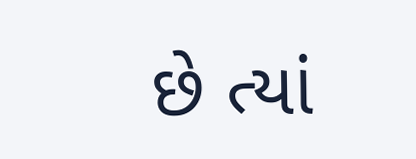છે ત્યાં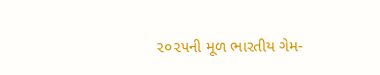૨૦૨૫ની મૂળ ભારતીય ગેમ-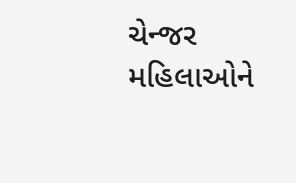ચેન્જર મહિલાઓને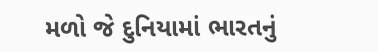મળો જે દુનિયામાં ભારતનું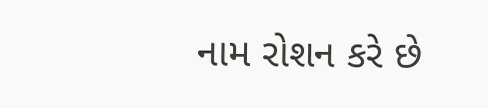નામ રોશન કરે છે